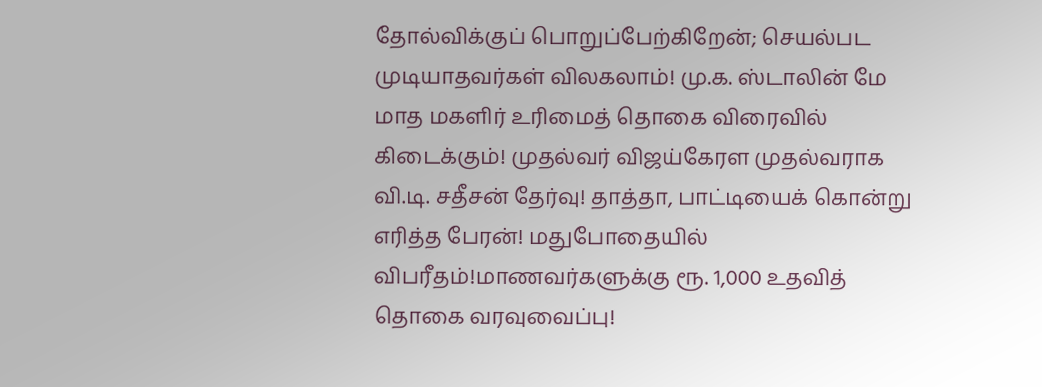தோல்விக்குப் பொறுப்பேற்கிறேன்; செயல்பட முடியாதவர்கள் விலகலாம்! மு.க. ஸ்டாலின் மே மாத மகளிர் உரிமைத் தொகை விரைவில் கிடைக்கும்! முதல்வர் விஜய்கேரள முதல்வராக வி.டி. சதீசன் தேர்வு! தாத்தா, பாட்டியைக் கொன்று எரித்த பேரன்! மதுபோதையில் விபரீதம்!மாணவர்களுக்கு ரூ. 1,000 உதவித் தொகை வரவுவைப்பு!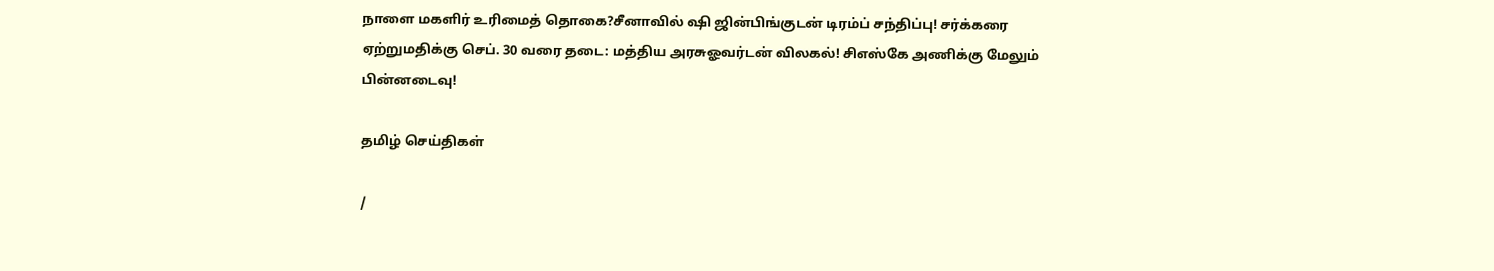நாளை மகளிர் உரிமைத் தொகை?சீனாவில் ஷி ஜின்பிங்குடன் டிரம்ப் சந்திப்பு! சர்க்கரை ஏற்றுமதிக்கு செப். 30 வரை தடை: மத்திய அரசுஓவர்டன் விலகல்! சிஎஸ்கே அணிக்கு மேலும் பின்னடைவு!

தமிழ் செய்திகள்

/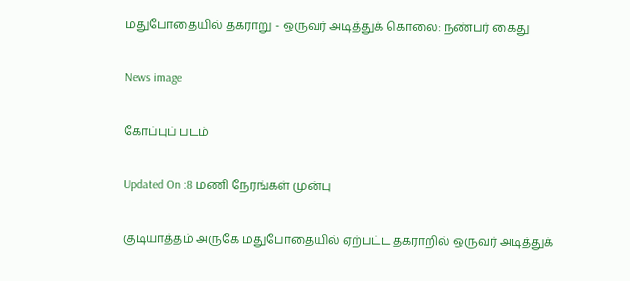மதுபோதையில் தகராறு - ஒருவர் அடித்துக் கொலை: நண்பர் கைது

News image

கோப்புப் படம்

Updated On :8 மணி நேரங்கள் முன்பு

குடியாத்தம் அருகே மதுபோதையில் ஏற்பட்ட தகராறில் ஒருவர் அடித்துக்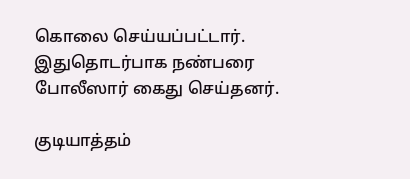கொலை செய்யப்பட்டார். இதுதொடர்பாக நண்பரை போலீஸார் கைது செய்தனர்.

குடியாத்தம்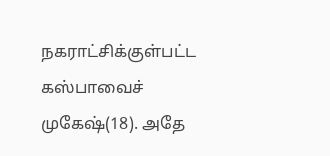நகராட்சிக்குள்பட்ட கஸ்பாவைச் முகேஷ்(18). அதே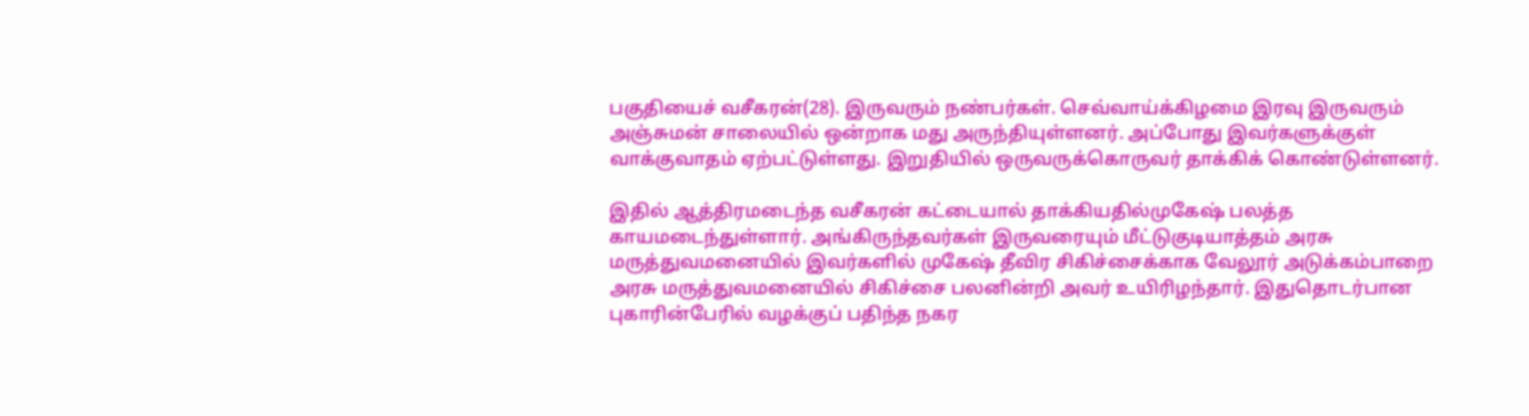பகுதியைச் வசீகரன்(28). இருவரும் நண்பர்கள். செவ்வாய்க்கிழமை இரவு இருவரும் அஞ்சுமன் சாலையில் ஒன்றாக மது அருந்தியுள்ளனர். அப்போது இவர்களுக்குள் வாக்குவாதம் ஏற்பட்டுள்ளது. இறுதியில் ஒருவருக்கொருவர் தாக்கிக் கொண்டுள்ளனர்.

இதில் ஆத்திரமடைந்த வசீகரன் கட்டையால் தாக்கியதில்முகேஷ் பலத்த காயமடைந்துள்ளார். அங்கிருந்தவர்கள் இருவரையும் மீட்டுகுடியாத்தம் அரசு மருத்துவமனையில் இவர்களில் முகேஷ் தீவிர சிகிச்சைக்காக வேலூர் அடுக்கம்பாறை அரசு மருத்துவமனையில் சிகிச்சை பலனின்றி அவர் உயிரிழந்தார். இதுதொடர்பான புகாரின்பேரில் வழக்குப் பதிந்த நகர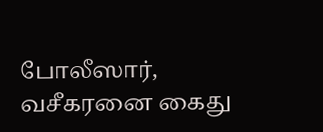போலீஸார், வசீகரனை கைது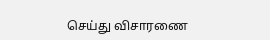செய்து விசாரணை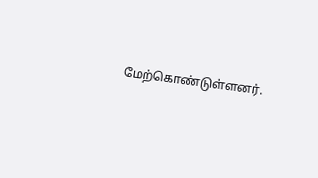மேற்கொண்டுள்ளனர்.